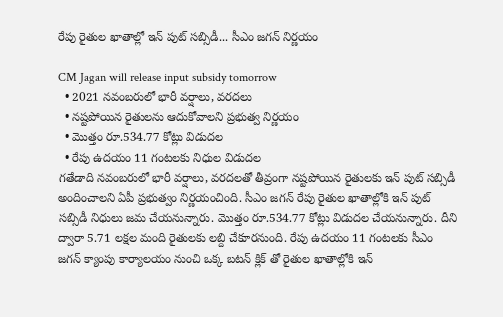రేపు రైతుల ఖాతాల్లో ఇన్ పుట్ సబ్సిడీ... సీఎం జగన్ నిర్ణయం

CM Jagan will release input subsidy tomorrow
  • 2021 నవంబరులో భారీ వర్షాలు, వరదలు
  • నష్టపోయిన రైతులను ఆదుకోవాలని ప్రభుత్వ నిర్ణయం
  • మొత్తం రూ.534.77 కోట్లు విడుదల
  • రేపు ఉదయం 11 గంటలకు నిధుల విడుదల
గతేడాది నవంబరులో భారీ వర్షాలు, వరదలతో తీవ్రంగా నష్టపోయిన రైతులకు ఇన్ పుట్ సబ్సిడీ అందించాలని ఏపీ ప్రభుత్వం నిర్ణయంచింది. సీఎం జగన్ రేపు రైతుల ఖాతాల్లోకి ఇన్ పుట్ సబ్సిడీ నిధులు జమ చేయనున్నారు. మొత్తం రూ.534.77 కోట్లు విడుదల చేయనున్నారు. దీని ద్వారా 5.71 లక్షల మంది రైతులకు లబ్ది చేకూరనుంది. రేపు ఉదయం 11 గంటలకు సీఎం జగన్ క్యాంపు కార్యాలయం నుంచి ఒక్క బటన్ క్లిక్ తో రైతుల ఖాతాల్లోకి ఇన్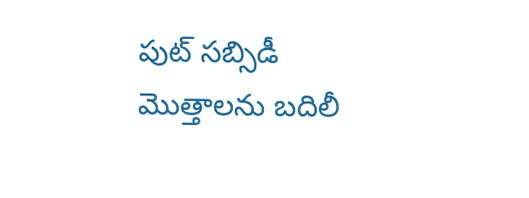పుట్ సబ్సిడీ మొత్తాలను బదిలీ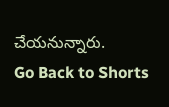చేయనున్నారు.
Go Back to Shorts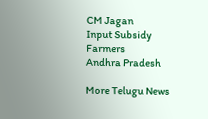CM Jagan
Input Subsidy
Farmers
Andhra Pradesh

More Telugu News